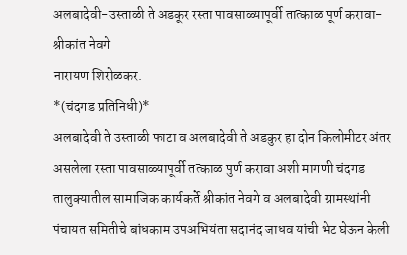अलबादेवी-उस्ताळी ते अडकूर रस्ता पावसाळ्यापूर्वी तात्काळ पूर्ण करावा- श्रीकांत नेवगे
नारायण शिरोळकर.
*(चंदगड प्रतिनिधी)*
अलबादेवी ते उस्ताळी फाटा व अलबादेवी ते अडकुर हा दोन किलोमीटर अंतर असलेला रस्ता पावसाळ्यापूर्वी तत्काळ पुर्ण करावा अशी मागणी चंदगड तालुक्यातील सामाजिक कार्यकर्ते श्रीकांत नेवगे व अलबादेवी ग्रामस्थांनी पंचायत समितीचे बांधकाम उपअभियंता सदानंद जाधव यांची भेट घेऊन केली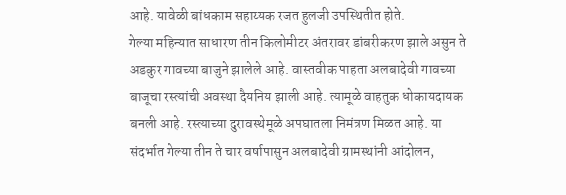आहे. यावेळी बांधकाम सहाय्यक रजत हुलजी उपस्थितीत होते.
गेल्या महिन्यात साधारण तीन किलोमीटर अंतरावर डांबरीकरण झाले असुन ते अडकुर गावच्या बाजुने झालेले आहे. वास्तवीक पाहता अलबादेवी गावच्या बाजूचा रस्त्यांची अवस्था दैयनिय झाली आहे. त्यामूळे वाहतुक धोकायदायक बनली आहे. रस्त्याच्या दुरावस्थेमूळे अपघातला निमंत्रण मिळत आहे. या संदर्भात गेल्या तीन ते चार वर्षापासुन अलबादेवी ग्रामस्थांनी आंदोलन,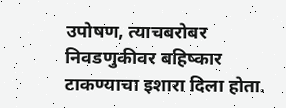उपोषण, त्याचबरोबर निवडणुकीवर बहिष्कार टाकण्याचा इशारा दिला होता.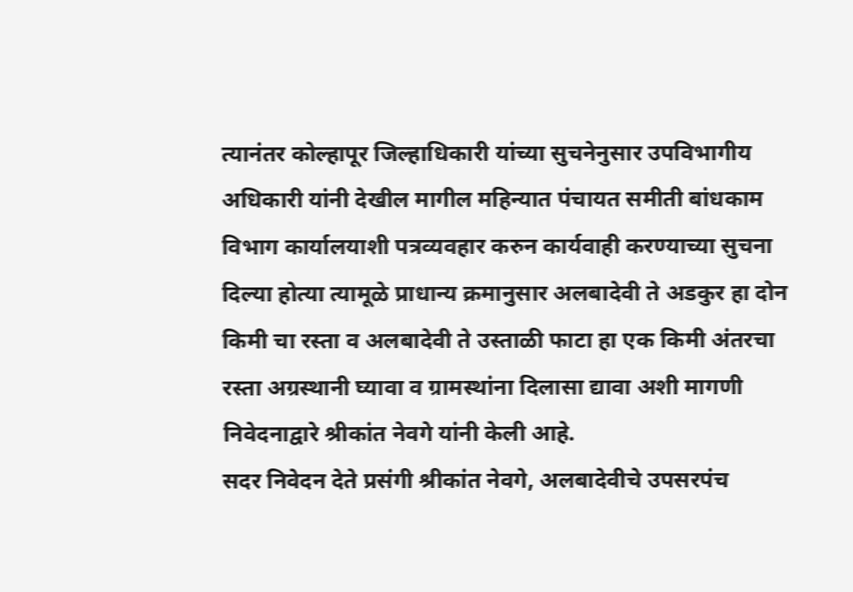त्यानंतर कोल्हापूर जिल्हाधिकारी यांच्या सुचनेनुसार उपविभागीय अधिकारी यांनी देखील मागील महिन्यात पंचायत समीती बांधकाम विभाग कार्यालयाशी पत्रव्यवहार करुन कार्यवाही करण्याच्या सुचना दिल्या होत्या त्यामूळे प्राधान्य क्रमानुसार अलबादेवी ते अडकुर हा दोन किमी चा रस्ता व अलबादेवी ते उस्ताळी फाटा हा एक किमी अंतरचा रस्ता अग्रस्थानी घ्यावा व ग्रामस्थांना दिलासा द्यावा अशी मागणी निवेदनाद्वारे श्रीकांत नेवगे यांनी केली आहे.
सदर निवेदन देते प्रसंगी श्रीकांत नेवगे, अलबादेवीचे उपसरपंच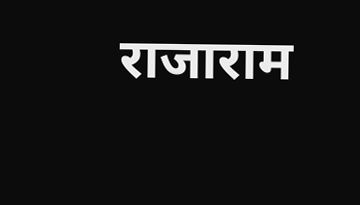राजाराम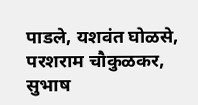पाडले, यशवंत घोळसे, परशराम चौकुळकर, सुभाष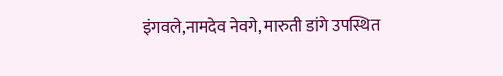इंगवले,नामदेव नेवगे, मारुती डांगे उपस्थित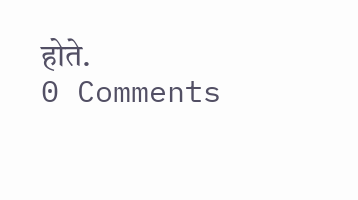होते.
0 Comments